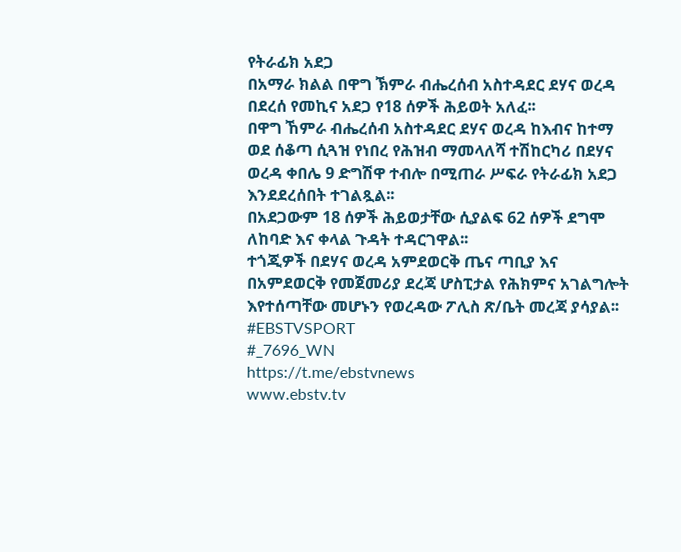የትራፊክ አደጋ
በአማራ ክልል በዋግ ኽምራ ብሔረሰብ አስተዳደር ደሃና ወረዳ በደረሰ የመኪና አደጋ የ18 ሰዎች ሕይወት አለፈ፡፡
በዋግ ኸምራ ብሔረሰብ አስተዳደር ደሃና ወረዳ ከእብና ከተማ ወደ ሰቆጣ ሲጓዝ የነበረ የሕዝብ ማመላለሻ ተሽከርካሪ በደሃና ወረዳ ቀበሌ 9 ድግሽዋ ተብሎ በሚጠራ ሥፍራ የትራፊክ አደጋ እንደደረሰበት ተገልጿል፡፡
በአደጋውም 18 ሰዎች ሕይወታቸው ሲያልፍ 62 ሰዎች ደግሞ ለከባድ እና ቀላል ጉዳት ተዳርገዋል፡፡
ተጎጂዎች በደሃና ወረዳ አምደወርቅ ጤና ጣቢያ እና በአምደወርቅ የመጀመሪያ ደረጃ ሆስፒታል የሕክምና አገልግሎት እየተሰጣቸው መሆኑን የወረዳው ፖሊስ ጽ/ቤት መረጃ ያሳያል፡፡
#EBSTVSPORT
#_7696_WN
https://t.me/ebstvnews
www.ebstv.tv